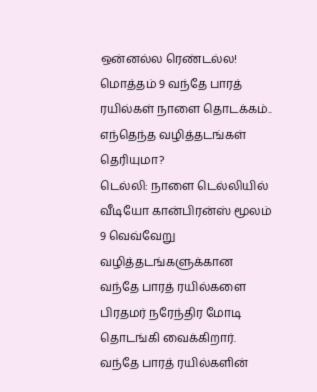ஒன்னல்ல ரெண்டல்ல! மொத்தம் 9 வந்தே பாரத் ரயில்கள் நாளை தொடக்கம்.. எந்தெந்த வழித்தடங்கள் தெரியுமா?
டெல்லி: நாளை டெல்லியில் வீடியோ கான்பிரன்ஸ் மூலம் 9 வெவ்வேறு வழித்தடங்களுக்கான வந்தே பாரத் ரயில்களை பிரதமர் நரேந்திர மோடி தொடங்கி வைக்கிறார்.
வந்தே பாரத் ரயில்களின்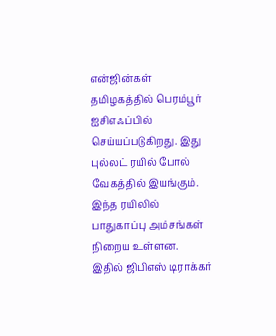என்ஜின்கள் தமிழகத்தில் பெரம்பூர் ஐசிஎஃப்பில் செய்யப்படுகிறது. இது புல்லட் ரயில் போல் வேகத்தில் இயங்கும். இந்த ரயிலில் பாதுகாப்பு அம்சங்கள் நிறைய உள்ளன. இதில் ஜிபிஎஸ் டிராக்கர்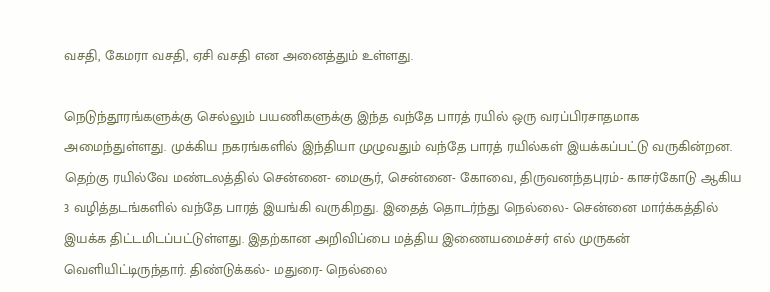வசதி, கேமரா வசதி, ஏசி வசதி என அனைத்தும் உள்ளது.

நெடுந்தூரங்களுக்கு செல்லும் பயணிகளுக்கு இந்த வந்தே பாரத் ரயில் ஒரு வரப்பிரசாதமாக அமைந்துள்ளது. முக்கிய நகரங்களில் இந்தியா முழுவதும் வந்தே பாரத் ரயில்கள் இயக்கப்பட்டு வருகின்றன.
தெற்கு ரயில்வே மண்டலத்தில் சென்னை- மைசூர், சென்னை- கோவை, திருவனந்தபுரம்- காசர்கோடு ஆகிய 3 வழித்தடங்களில் வந்தே பாரத் இயங்கி வருகிறது. இதைத் தொடர்ந்து நெல்லை- சென்னை மார்க்கத்தில் இயக்க திட்டமிடப்பட்டுள்ளது. இதற்கான அறிவிப்பை மத்திய இணையமைச்சர் எல் முருகன் வெளியிட்டிருந்தார். திண்டுக்கல்- மதுரை- நெல்லை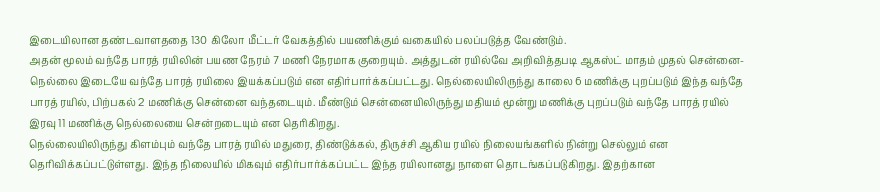இடையிலான தண்டவாளததை 130 கிலோ மீட்டர் வேகத்தில் பயணிக்கும் வகையில் பலப்படுத்த வேண்டும்.
அதன் மூலம் வந்தே பாரத் ரயிலின் பயண நேரம் 7 மணி நேரமாக குறையும். அத்துடன் ரயில்வே அறிவித்தபடி ஆகஸ்ட் மாதம் முதல் சென்னை- நெல்லை இடையே வந்தே பாரத் ரயிலை இயக்கப்படும் என எதிர்பார்க்கப்பட்டது. நெல்லையிலிருந்து காலை 6 மணிக்கு புறப்படும் இந்த வந்தே பாரத் ரயில், பிற்பகல் 2 மணிக்கு சென்னை வந்தடையும். மீண்டும் சென்னையிலிருந்து மதியம் மூன்று மணிக்கு புறப்படும் வந்தே பாரத் ரயில் இரவு 11 மணிக்கு நெல்லையை சென்றடையும் என தெரிகிறது.
நெல்லையிலிருந்து கிளம்பும் வந்தே பாரத் ரயில் மதுரை, திண்டுக்கல், திருச்சி ஆகிய ரயில் நிலையங்களில் நின்று செல்லும் என தெரிவிக்கப்பட்டுள்ளது. இந்த நிலையில் மிகவும் எதிர்பார்க்கப்பட்ட இந்த ரயிலானது நாளை தொடங்கப்படுகிறது. இதற்கான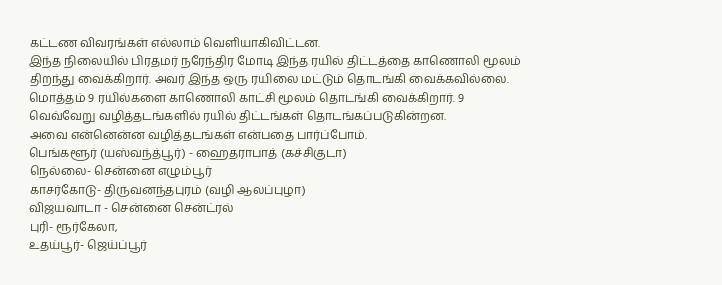கட்டண விவரங்கள் எல்லாம் வெளியாகிவிட்டன.
இந்த நிலையில் பிரதமர் நரேந்திர மோடி இந்த ரயில் திட்டத்தை காணொலி மூலம் திறந்து வைக்கிறார். அவர் இந்த ஒரு ரயிலை மட்டும் தொடங்கி வைக்கவில்லை. மொத்தம் 9 ரயில்களை காணொலி காட்சி மூலம் தொடங்கி வைக்கிறார். 9 வெவ்வேறு வழித்தடங்களில் ரயில் திட்டங்கள் தொடங்கப்படுகின்றன.
அவை என்னென்ன வழித்தடங்கள் என்பதை பார்ப்போம்.
பெங்களூர் (யஸ்வந்த்பூர்) - ஹைதராபாத் (கச்சிகுடா)
நெல்லை- சென்னை எழும்பூர்
காசர்கோடு- திருவனந்தபுரம் (வழி ஆலப்புழா)
விஜயவாடா - சென்னை சென்ட்ரல்
புரி- ரூர்கேலா,
உதய்பூர்- ஜெய்ப்பூர்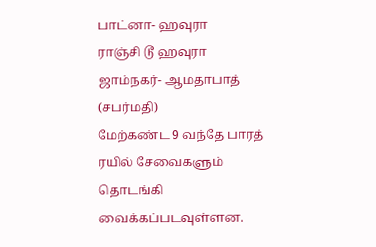பாட்னா- ஹவுரா
ராஞ்சி டூ ஹவுரா
ஜாம்நகர்- ஆமதாபாத் (சபர்மதி)
மேற்கண்ட 9 வந்தே பாரத் ரயில் சேவைகளும் தொடங்கி வைக்கப்படவுள்ளன.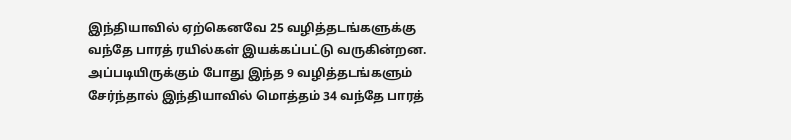இந்தியாவில் ஏற்கெனவே 25 வழித்தடங்களுக்கு வந்தே பாரத் ரயில்கள் இயக்கப்பட்டு வருகின்றன. அப்படியிருக்கும் போது இந்த 9 வழித்தடங்களும் சேர்ந்தால் இந்தியாவில் மொத்தம் 34 வந்தே பாரத்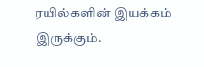ரயில்களின் இயக்கம் இருக்கும்.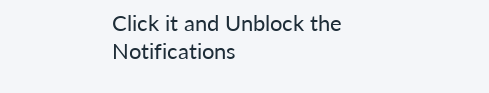Click it and Unblock the Notifications